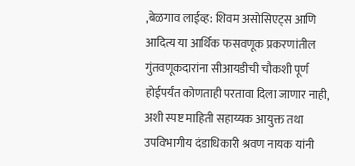,बेळगाव लाईव्ह: शिवम असोसिएट्स आणि आदित्य या आर्थिक फसवणूक प्रकरणांतील गुंतवणूकदारांना सीआयडीची चौकशी पूर्ण होईपर्यंत कोणताही परतावा दिला जाणार नाही, अशी स्पष्ट माहिती सहाय्यक आयुक्त तथा उपविभागीय दंडाधिकारी श्रवण नायक यांनी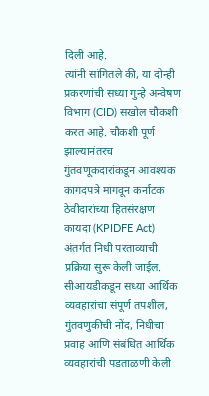दिली आहे.
त्यांनी सांगितले की, या दोन्ही प्रकरणांची सध्या गुन्हे अन्वेषण विभाग (CID) सखोल चौकशी करत आहे. चौकशी पूर्ण झाल्यानंतरच गुंतवणूकदारांकडून आवश्यक कागदपत्रे मागवून कर्नाटक ठेवीदारांच्या हितसंरक्षण कायदा (KPIDFE Act) अंतर्गत निधी परताव्याची प्रक्रिया सुरू केली जाईल.
सीआयडीकडून सध्या आर्थिक व्यवहारांचा संपूर्ण तपशील, गुंतवणुकीची नोंद, निधीचा प्रवाह आणि संबंधित आर्थिक व्यवहारांची पडताळणी केली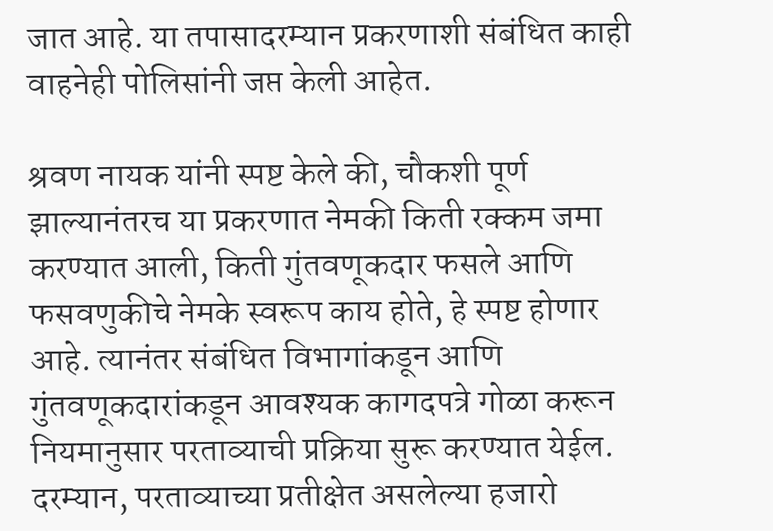जात आहे. या तपासादरम्यान प्रकरणाशी संबंधित काही वाहनेही पोलिसांनी जप्त केली आहेत.

श्रवण नायक यांनी स्पष्ट केले की, चौकशी पूर्ण झाल्यानंतरच या प्रकरणात नेमकी किती रक्कम जमा करण्यात आली, किती गुंतवणूकदार फसले आणि फसवणुकीचे नेमके स्वरूप काय होते, हे स्पष्ट होणार आहे. त्यानंतर संबंधित विभागांकडून आणि गुंतवणूकदारांकडून आवश्यक कागदपत्रे गोळा करून नियमानुसार परताव्याची प्रक्रिया सुरू करण्यात येईल.
दरम्यान, परताव्याच्या प्रतीक्षेत असलेल्या हजारो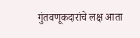गुंतवणूकदारांचे लक्ष आता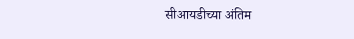सीआयडीच्या अंतिम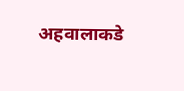अहवालाकडे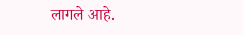लागले आहे.